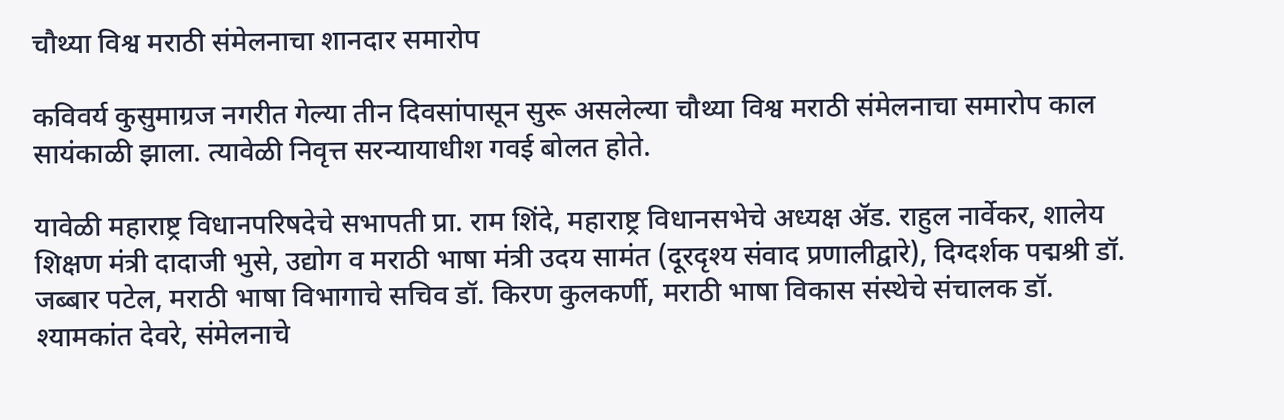चौथ्या विश्व मराठी संमेलनाचा शानदार समारोप

कविवर्य कुसुमाग्रज नगरीत गेल्या तीन दिवसांपासून सुरू असलेल्या चौथ्या विश्व मराठी संमेलनाचा समारोप काल सायंकाळी झाला. त्यावेळी निवृत्त सरन्यायाधीश गवई बोलत होते.

यावेळी महाराष्ट्र विधानपरिषदेचे सभापती प्रा. राम शिंदे, महाराष्ट्र विधानसभेचे अध्यक्ष ॲड. राहुल नार्वेकर, शालेय शिक्षण मंत्री दादाजी भुसे, उद्योग व मराठी भाषा मंत्री उदय सामंत (दूरदृश्य संवाद प्रणालीद्वारे), दिग्दर्शक पद्मश्री डॉ. जब्बार पटेल, मराठी भाषा विभागाचे सचिव डॉ. किरण कुलकर्णी, मराठी भाषा विकास संस्थेचे संचालक डॉ. श्यामकांत देवरे, संमेलनाचे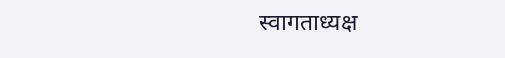स्वागताध्यक्ष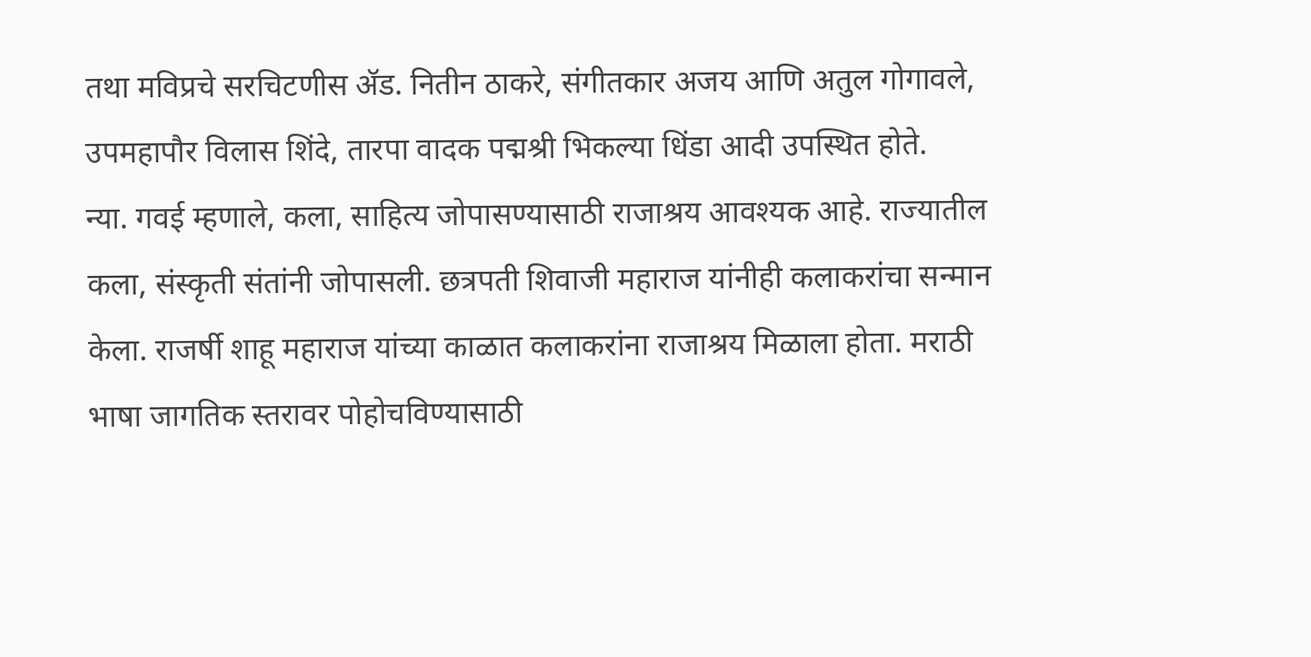तथा मविप्रचे सरचिटणीस ॲड. नितीन ठाकरे, संगीतकार अजय आणि अतुल गोगावले, उपमहापौर विलास शिंदे, तारपा वादक पद्मश्री भिकल्या धिंडा आदी उपस्थित होते.
न्या. गवई म्हणाले, कला, साहित्य जोपासण्यासाठी राजाश्रय आवश्यक आहे. राज्यातील कला, संस्कृती संतांनी जोपासली. छत्रपती शिवाजी महाराज यांनीही कलाकरांचा सन्मान केला. राजर्षी शाहू महाराज यांच्या काळात कलाकरांना राजाश्रय मिळाला होता. मराठी भाषा जागतिक स्तरावर पोहोचविण्यासाठी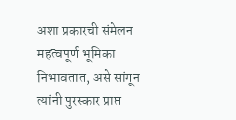अशा प्रकारची संमेलन महत्वपूर्ण भूमिका निभावतात, असे सांगून त्यांनी पुरस्कार प्राप्त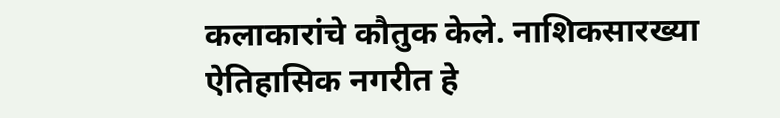कलाकारांचे कौतुक केले. नाशिकसारख्या ऐतिहासिक नगरीत हे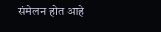संमेलन होत आहे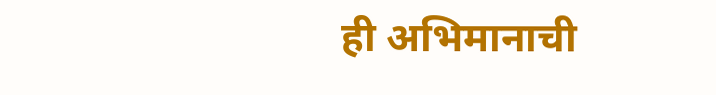ही अभिमानाची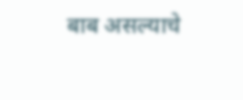बाब असल्याचे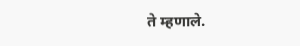ते म्हणाले.